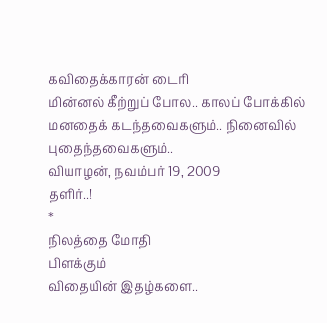கவிதைக்காரன் டைரி
மின்னல் கீற்றுப் போல.. காலப் போக்கில் மனதைக் கடந்தவைகளும்.. நினைவில் புதைந்தவைகளும்..
வியாழன், நவம்பர் 19, 2009
தளிர்..!
*
நிலத்தை மோதி
பிளக்கும்
விதையின் இதழ்களை..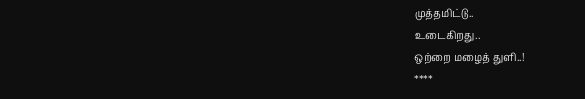முத்தமிட்டு..
உடைகிறது..
ஒற்றை மழைத் துளி..!
****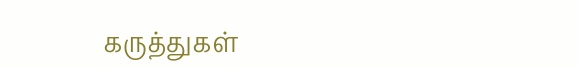கருத்துகள்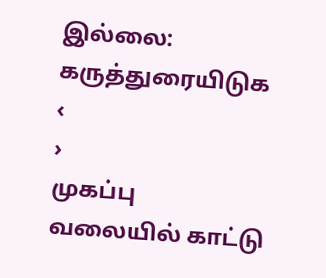இல்லை:
கருத்துரையிடுக
‹
›
முகப்பு
வலையில் காட்டு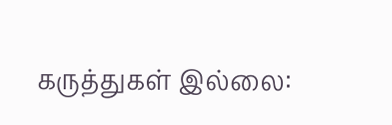கருத்துகள் இல்லை: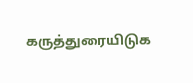கருத்துரையிடுக